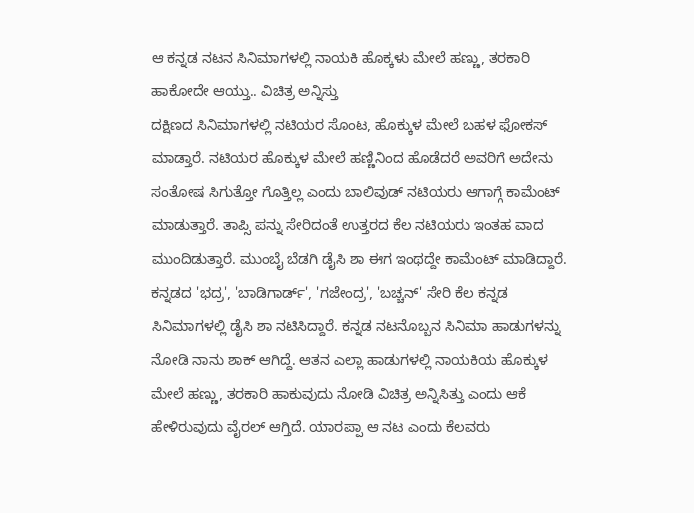ಆ ಕನ್ನಡ ನಟನ ಸಿನಿಮಾಗಳಲ್ಲಿ ನಾಯಕಿ ಹೊಕ್ಕಳು ಮೇಲೆ ಹಣ್ಣು, ತರಕಾರಿ ಹಾಕೋದೇ ಆಯ್ತು.. ವಿಚಿತ್ರ ಅನ್ನಿಸ್ತು
ದಕ್ಷಿಣದ ಸಿನಿಮಾಗಳಲ್ಲಿ ನಟಿಯರ ಸೊಂಟ, ಹೊಕ್ಕುಳ ಮೇಲೆ ಬಹಳ ಫೋಕಸ್ ಮಾಡ್ತಾರೆ. ನಟಿಯರ ಹೊಕ್ಕುಳ ಮೇಲೆ ಹಣ್ಣಿನಿಂದ ಹೊಡೆದರೆ ಅವರಿಗೆ ಅದೇನು ಸಂತೋಷ ಸಿಗುತ್ತೋ ಗೊತ್ತಿಲ್ಲ ಎಂದು ಬಾಲಿವುಡ್ ನಟಿಯರು ಆಗಾಗ್ಗೆ ಕಾಮೆಂಟ್ ಮಾಡುತ್ತಾರೆ. ತಾಪ್ಸಿ ಪನ್ನು ಸೇರಿದಂತೆ ಉತ್ತರದ ಕೆಲ ನಟಿಯರು ಇಂತಹ ವಾದ ಮುಂದಿಡುತ್ತಾರೆ. ಮುಂಬೈ ಬೆಡಗಿ ಡೈಸಿ ಶಾ ಈಗ ಇಂಥದ್ದೇ ಕಾಮೆಂಟ್ ಮಾಡಿದ್ದಾರೆ.
ಕನ್ನಡದ 'ಭದ್ರ', 'ಬಾಡಿಗಾರ್ಡ್', 'ಗಜೇಂದ್ರ', 'ಬಚ್ಚನ್' ಸೇರಿ ಕೆಲ ಕನ್ನಡ ಸಿನಿಮಾಗಳಲ್ಲಿ ಡೈಸಿ ಶಾ ನಟಿಸಿದ್ದಾರೆ. ಕನ್ನಡ ನಟನೊಬ್ಬನ ಸಿನಿಮಾ ಹಾಡುಗಳನ್ನು ನೋಡಿ ನಾನು ಶಾಕ್ ಆಗಿದ್ದೆ. ಆತನ ಎಲ್ಲಾ ಹಾಡುಗಳಲ್ಲಿ ನಾಯಕಿಯ ಹೊಕ್ಕುಳ ಮೇಲೆ ಹಣ್ಣು, ತರಕಾರಿ ಹಾಕುವುದು ನೋಡಿ ವಿಚಿತ್ರ ಅನ್ನಿಸಿತ್ತು ಎಂದು ಆಕೆ ಹೇಳಿರುವುದು ವೈರಲ್ ಆಗ್ತಿದೆ. ಯಾರಪ್ಪಾ ಆ ನಟ ಎಂದು ಕೆಲವರು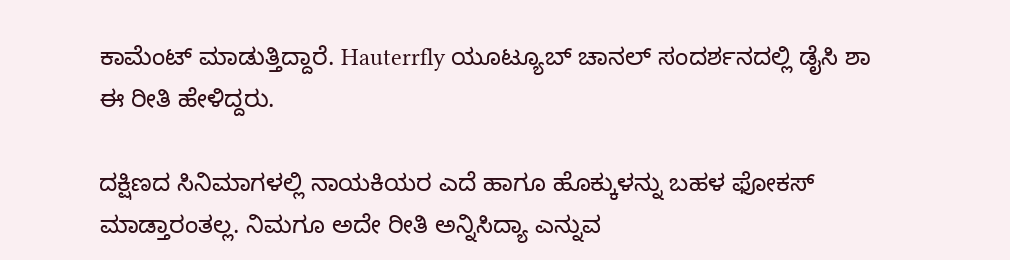ಕಾಮೆಂಟ್ ಮಾಡುತ್ತಿದ್ದಾರೆ. Hauterrfly ಯೂಟ್ಯೂಬ್ ಚಾನಲ್ ಸಂದರ್ಶನದಲ್ಲಿ ಡೈಸಿ ಶಾ ಈ ರೀತಿ ಹೇಳಿದ್ದರು.

ದಕ್ಷಿಣದ ಸಿನಿಮಾಗಳಲ್ಲಿ ನಾಯಕಿಯರ ಎದೆ ಹಾಗೂ ಹೊಕ್ಕುಳನ್ನು ಬಹಳ ಫೋಕಸ್ ಮಾಡ್ತಾರಂತಲ್ಲ. ನಿಮಗೂ ಅದೇ ರೀತಿ ಅನ್ನಿಸಿದ್ಯಾ ಎನ್ನುವ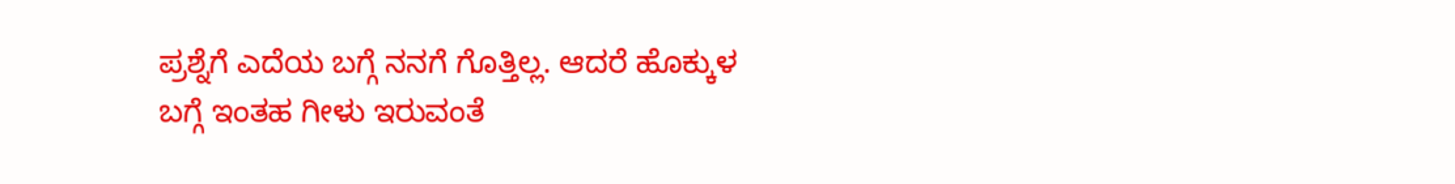ಪ್ರಶ್ನೆಗೆ ಎದೆಯ ಬಗ್ಗೆ ನನಗೆ ಗೊತ್ತಿಲ್ಲ. ಆದರೆ ಹೊಕ್ಕುಳ ಬಗ್ಗೆ ಇಂತಹ ಗೀಳು ಇರುವಂತೆ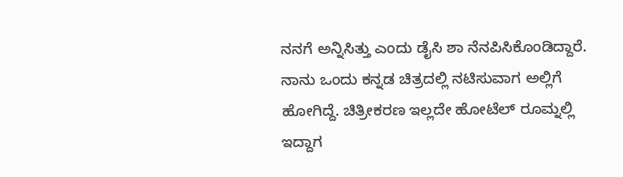ನನಗೆ ಅನ್ನಿಸಿತ್ತು ಎಂದು ಡೈಸಿ ಶಾ ನೆನಪಿಸಿಕೊಂಡಿದ್ದಾರೆ. ನಾನು ಒಂದು ಕನ್ನಡ ಚಿತ್ರದಲ್ಲಿ ನಟಿಸುವಾಗ ಅಲ್ಲಿಗೆ ಹೋಗಿದ್ದೆ. ಚಿತ್ರೀಕರಣ ಇಲ್ಲದೇ ಹೋಟೆಲ್ ರೂಮ್ನಲ್ಲಿ ಇದ್ದಾಗ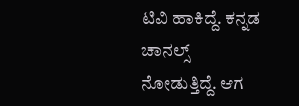ಟಿವಿ ಹಾಕಿದ್ದೆ. ಕನ್ನಡ ಚಾನಲ್ಸ್ ನೋಡುತ್ತಿದ್ದೆ. ಆಗ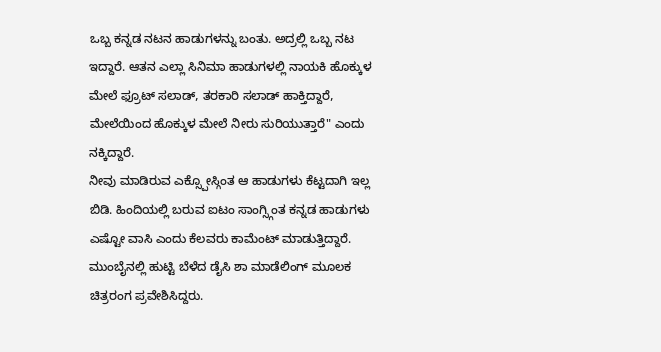ಒಬ್ಬ ಕನ್ನಡ ನಟನ ಹಾಡುಗಳನ್ನು ಬಂತು. ಅದ್ರಲ್ಲಿ ಒಬ್ಬ ನಟ ಇದ್ದಾರೆ. ಆತನ ಎಲ್ಲಾ ಸಿನಿಮಾ ಹಾಡುಗಳಲ್ಲಿ ನಾಯಕಿ ಹೊಕ್ಕುಳ ಮೇಲೆ ಫ್ರೂಟ್ ಸಲಾಡ್, ತರಕಾರಿ ಸಲಾಡ್ ಹಾಕ್ತಿದ್ದಾರೆ, ಮೇಲೆಯಿಂದ ಹೊಕ್ಕುಳ ಮೇಲೆ ನೀರು ಸುರಿಯುತ್ತಾರೆ" ಎಂದು ನಕ್ಕಿದ್ದಾರೆ.
ನೀವು ಮಾಡಿರುವ ಎಕ್ಸ್ಪೋಸ್ಗಿಂತ ಆ ಹಾಡುಗಳು ಕೆಟ್ಟದಾಗಿ ಇಲ್ಲ ಬಿಡಿ. ಹಿಂದಿಯಲ್ಲಿ ಬರುವ ಐಟಂ ಸಾಂಗ್ಸ್ಗಿಂತ ಕನ್ನಡ ಹಾಡುಗಳು ಎಷ್ಟೋ ವಾಸಿ ಎಂದು ಕೆಲವರು ಕಾಮೆಂಟ್ ಮಾಡುತ್ತಿದ್ದಾರೆ. ಮುಂಬೈನಲ್ಲಿ ಹುಟ್ಟಿ ಬೆಳೆದ ಡೈಸಿ ಶಾ ಮಾಡೆಲಿಂಗ್ ಮೂಲಕ ಚಿತ್ರರಂಗ ಪ್ರವೇಶಿಸಿದ್ದರು.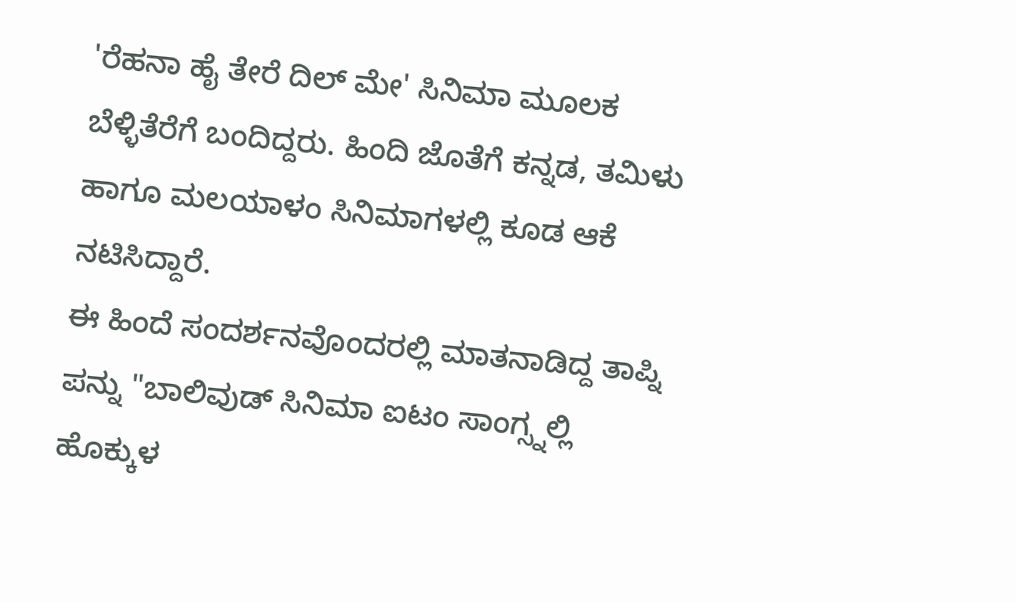'ರೆಹನಾ ಹೈ ತೇರೆ ದಿಲ್ ಮೇ' ಸಿನಿಮಾ ಮೂಲಕ ಬೆಳ್ಳಿತೆರೆಗೆ ಬಂದಿದ್ದರು. ಹಿಂದಿ ಜೊತೆಗೆ ಕನ್ನಡ, ತಮಿಳು ಹಾಗೂ ಮಲಯಾಳಂ ಸಿನಿಮಾಗಳಲ್ಲಿ ಕೂಡ ಆಕೆ ನಟಿಸಿದ್ದಾರೆ.
ಈ ಹಿಂದೆ ಸಂದರ್ಶನವೊಂದರಲ್ಲಿ ಮಾತನಾಡಿದ್ದ ತಾಪ್ನಿ ಪನ್ನು "ಬಾಲಿವುಡ್ ಸಿನಿಮಾ ಐಟಂ ಸಾಂಗ್ಸ್ನಲ್ಲಿ ಹೊಕ್ಕುಳ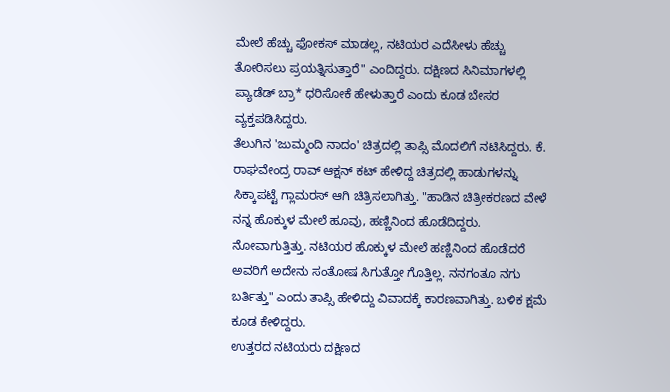ಮೇಲೆ ಹೆಚ್ಚು ಫೋಕಸ್ ಮಾಡಲ್ಲ, ನಟಿಯರ ಎದೆಸೀಳು ಹೆಚ್ಚು ತೋರಿಸಲು ಪ್ರಯತ್ನಿಸುತ್ತಾರೆ" ಎಂದಿದ್ದರು. ದಕ್ಷಿಣದ ಸಿನಿಮಾಗಳಲ್ಲಿ ಪ್ಯಾಡೆಡ್ ಬ್ರಾ* ಧರಿಸೋಕೆ ಹೇಳುತ್ತಾರೆ ಎಂದು ಕೂಡ ಬೇಸರ ವ್ಯಕ್ತಪಡಿಸಿದ್ದರು.
ತೆಲುಗಿನ 'ಜುಮ್ಮಂದಿ ನಾದಂ' ಚಿತ್ರದಲ್ಲಿ ತಾಪ್ಸಿ ಮೊದಲಿಗೆ ನಟಿಸಿದ್ದರು. ಕೆ. ರಾಘವೇಂದ್ರ ರಾವ್ ಆಕ್ಷನ್ ಕಟ್ ಹೇಳಿದ್ದ ಚಿತ್ರದಲ್ಲಿ ಹಾಡುಗಳನ್ನು ಸಿಕ್ಕಾಪಟ್ಟೆ ಗ್ಲಾಮರಸ್ ಆಗಿ ಚಿತ್ರಿಸಲಾಗಿತ್ತು. "ಹಾಡಿನ ಚಿತ್ರೀಕರಣದ ವೇಳೆ ನನ್ನ ಹೊಕ್ಕುಳ ಮೇಲೆ ಹೂವು, ಹಣ್ಣಿನಿಂದ ಹೊಡೆದಿದ್ದರು. ನೋವಾಗುತ್ತಿತ್ತು. ನಟಿಯರ ಹೊಕ್ಕುಳ ಮೇಲೆ ಹಣ್ಣಿನಿಂದ ಹೊಡೆದರೆ ಅವರಿಗೆ ಅದೇನು ಸಂತೋಷ ಸಿಗುತ್ತೋ ಗೊತ್ತಿಲ್ಲ. ನನಗಂತೂ ನಗು ಬರ್ತಿತ್ತು" ಎಂದು ತಾಪ್ಸಿ ಹೇಳಿದ್ದು ವಿವಾದಕ್ಕೆ ಕಾರಣವಾಗಿತ್ತು. ಬಳಿಕ ಕ್ಷಮೆ ಕೂಡ ಕೇಳಿದ್ದರು.
ಉತ್ತರದ ನಟಿಯರು ದಕ್ಷಿಣದ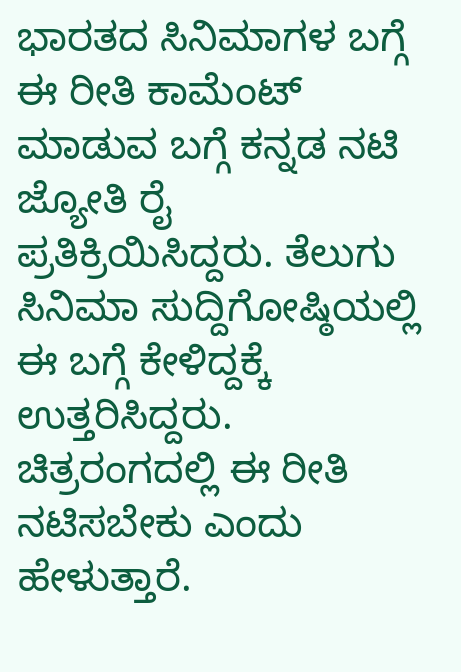ಭಾರತದ ಸಿನಿಮಾಗಳ ಬಗ್ಗೆ ಈ ರೀತಿ ಕಾಮೆಂಟ್ ಮಾಡುವ ಬಗ್ಗೆ ಕನ್ನಡ ನಟಿ ಜ್ಯೋತಿ ರೈ ಪ್ರತಿಕ್ರಿಯಿಸಿದ್ದರು. ತೆಲುಗು ಸಿನಿಮಾ ಸುದ್ದಿಗೋಷ್ಠಿಯಲ್ಲಿ ಈ ಬಗ್ಗೆ ಕೇಳಿದ್ದಕ್ಕೆ ಉತ್ತರಿಸಿದ್ದರು. ಚಿತ್ರರಂಗದಲ್ಲಿ ಈ ರೀತಿ ನಟಿಸಬೇಕು ಎಂದು ಹೇಳುತ್ತಾರೆ.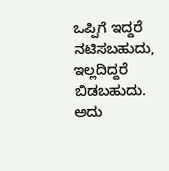ಒಪ್ಪಿಗೆ ಇದ್ದರೆ ನಟಿಸಬಹುದು, ಇಲ್ಲದಿದ್ದರೆ ಬಿಡಬಹುದು. ಅದು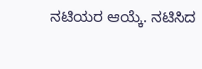ನಟಿಯರ ಆಯ್ಕೆ. ನಟಿಸಿದ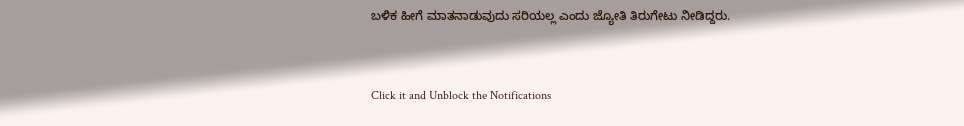ಬಳಿಕ ಹೀಗೆ ಮಾತನಾಡುವುದು ಸರಿಯಲ್ಲ ಎಂದು ಜ್ಯೋತಿ ತಿರುಗೇಟು ನೀಡಿದ್ದರು.


Click it and Unblock the Notifications